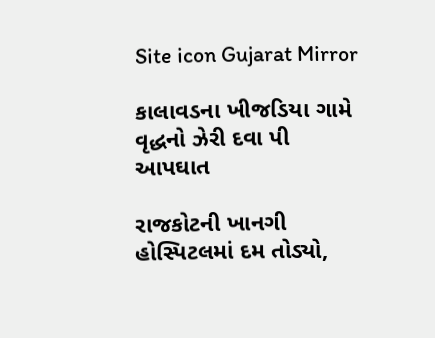Site icon Gujarat Mirror

કાલાવડના ખીજડિયા ગામે વૃદ્ધનો ઝેરી દવા પી આપઘાત

રાજકોટની ખાનગી હોસ્પિટલમાં દમ તોડ્યો,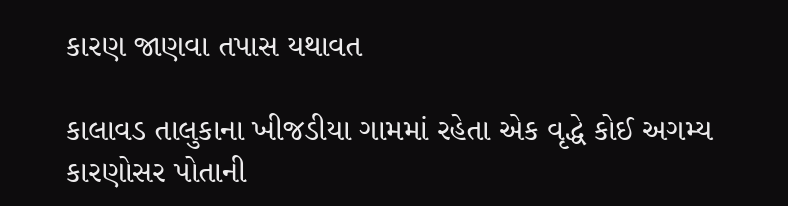કારણ જાણવા તપાસ યથાવત

કાલાવડ તાલુકાના ખીજડીયા ગામમાં રહેતા એક વૃદ્ધે કોઈ અગમ્ય કારણોસર પોતાની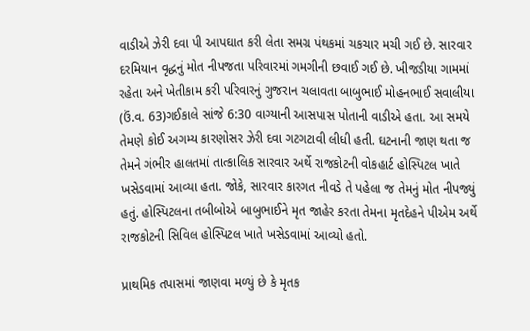વાડીએ ઝેરી દવા પી આપઘાત કરી લેતા સમગ્ર પંથકમાં ચકચાર મચી ગઈ છે. સારવાર દરમિયાન વૃદ્ધનું મોત નીપજતા પરિવારમાં ગમગીની છવાઈ ગઈ છે. ખીજડીયા ગામમાં રહેતા અને ખેતીકામ કરી પરિવારનું ગુજરાન ચલાવતા બાબુભાઈ મોહનભાઈ સવાલીયા (ઉં.વ. 63)ગઈકાલે સાંજે 6:30 વાગ્યાની આસપાસ પોતાની વાડીએ હતા. આ સમયે તેમણે કોઈ અગમ્ય કારણોસર ઝેરી દવા ગટગટાવી લીધી હતી. ઘટનાની જાણ થતા જ તેમને ગંભીર હાલતમાં તાત્કાલિક સારવાર અર્થે રાજકોટની વોકહાર્ટ હોસ્પિટલ ખાતે ખસેડવામાં આવ્યા હતા. જોકે, સારવાર કારગત નીવડે તે પહેલા જ તેમનું મોત નીપજ્યું હતું. હોસ્પિટલના તબીબોએ બાબુભાઈને મૃત જાહેર કરતા તેમના મૃતદેહને પીએમ અર્થે રાજકોટની સિવિલ હોસ્પિટલ ખાતે ખસેડવામાં આવ્યો હતો.

પ્રાથમિક તપાસમાં જાણવા મળ્યું છે કે મૃતક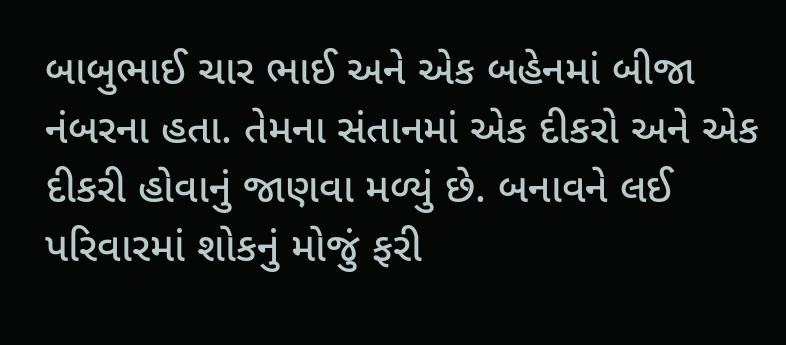બાબુભાઈ ચાર ભાઈ અને એક બહેનમાં બીજા નંબરના હતા. તેમના સંતાનમાં એક દીકરો અને એક દીકરી હોવાનું જાણવા મળ્યું છે. બનાવને લઈ પરિવારમાં શોકનું મોજું ફરી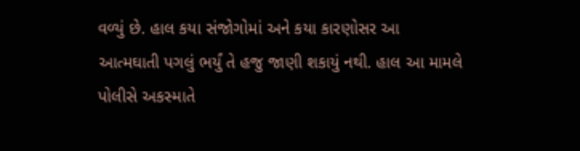વળ્યું છે. હાલ કયા સંજોગોમાં અને કયા કારણોસર આ આત્મઘાતી પગલું ભર્યું તે હજુ જાણી શકાયું નથી. હાલ આ મામલે પોલીસે અકસ્માતે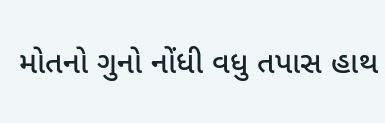મોતનો ગુનો નોંધી વધુ તપાસ હાથ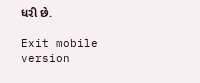ધરી છે.

Exit mobile version